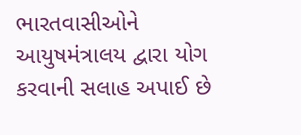ભારતવાસીઓને આયુષમંત્રાલય દ્વારા યોગ કરવાની સલાહ અપાઈ છે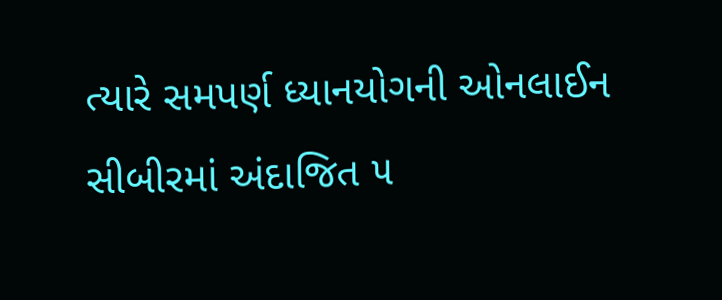ત્યારે સમપર્ણ ધ્યાનયોગની ઓનલાઈન સીબીરમાં અંદાજિત ૫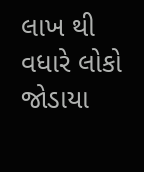લાખ થી વધારે લોકો જોડાયા